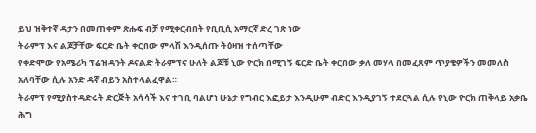ይህ ዝቅተኛ ዳታን በመጠቀም ጽሑፍ ብቻ የሚቀርብበት የቢቢሲ አማርኛ ድረ ገጽ ነው
ትራምፕ እና ልጆቻቸው ፍርድ ቤት ቀርበው ምላሽ እንዲሰጡ ትዕዛዝ ተሰጣቸው
የቀድሞው የአሜሪካ ፕሬዝዳንት ዶናልድ ትራምፕና ሁለት ልጆቹ ኒው ዮርክ በሚገኝ ፍርድ ቤት ቀርበው ቃለ መሃላ በመፈጸም ጥያቄዎችን መመለስ አለባቸው ሲሉ አንድ ዳኛ ብይን አስተላልፈዋል።
ትራምፕ የሚያስተዳድሩት ድርጅት አሳሳች እና ተገቢ ባልሆነ ሁኔታ የግብር እፎይታ እንዲሁም ብድር እንዲያገኝ ተደርጓል ሲሉ የኒው ዮርክ ጠቅላይ አቃቤ ሕግ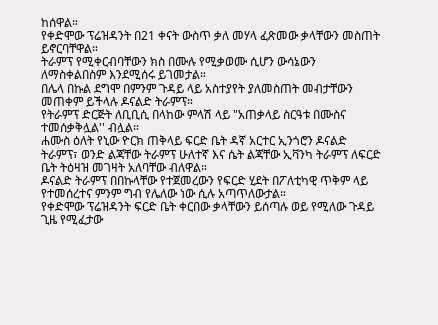ከሰዋል።
የቀድሞው ፕሬዝዳንት በ21 ቀናት ውስጥ ቃለ መሃላ ፈጽመው ቃላቸውን መስጠት ይኖርባቸዋል።
ትራምፕ የሚቀርብባቸውን ክስ በሙሉ የሚቃወሙ ሲሆን ውሳኔውን ለማስቀልበስም እንደሚሰሩ ይገመታል።
በሌላ በኩል ደግሞ በምንም ጉዳይ ላይ አስተያየት ያለመስጠት መብታቸውን መጠቀም ይችላሉ ዶናልድ ትራምፕ።
የትራምፕ ድርጅት ለቢቢሲ በላከው ምላሽ ላይ "አጠቃላይ ስርዓቱ በሙስና ተመሰቃቅሏል'' ብሏል።
ሐሙስ ዕለት የኒው ዮርክ ጠቅላይ ፍርድ ቤት ዳኛ አርተር ኢንጎሮን ዶናልድ ትራምፕ፣ ወንድ ልጃቸው ትራምፕ ሁለተኛ እና ሴት ልጃቸው ኢቫንካ ትራምፕ ለፍርድ ቤት ትዕዛዝ መገዛት አለባቸው ብለዋል።
ዶናልድ ትራምፕ በበኩላቸው የተጀመረውን የፍርድ ሂደት በፖለቲካዊ ጥቅም ላይ የተመሰረተና ምንም ግብ የሌለው ነው ሲሉ አጣጥለውታል።
የቀድሞው ፕሬዝዳንት ፍርድ ቤት ቀርበው ቃላቸውን ይሰጣሉ ወይ የሚለው ጉዳይ ጊዜ የሚፈታው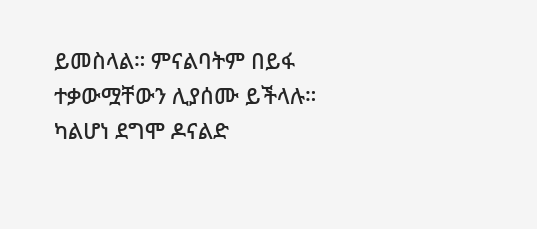ይመስላል። ምናልባትም በይፋ ተቃውሟቸውን ሊያሰሙ ይችላሉ። ካልሆነ ደግሞ ዶናልድ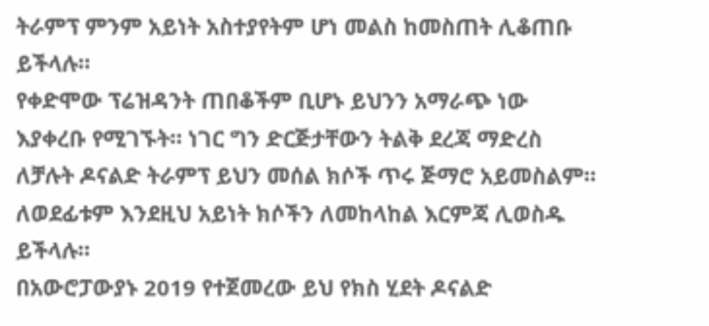ትራምፕ ምንም አይነት አስተያየትም ሆነ መልስ ከመስጠት ሊቆጠቡ ይችላሉ።
የቀድሞው ፕሬዝዳንት ጠበቆችም ቢሆኑ ይህንን አማራጭ ነው እያቀረቡ የሚገኙት። ነገር ግን ድርጅታቸውን ትልቅ ደረጃ ማድረስ ለቻሉት ዶናልድ ትራምፕ ይህን መሰል ክሶች ጥሩ ጅማሮ አይመስልም። ለወደፊቱም እንደዚህ አይነት ክሶችን ለመከላከል እርምጃ ሊወስዱ ይችላሉ።
በአውሮፓውያኑ 2019 የተጀመረው ይህ የክስ ሂደት ዶናልድ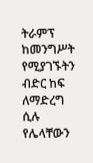ትራምፕ ከመንግሥት የሚያገኙትን ብድር ከፍ ለማድረግ ሲሉ የሌላቸውን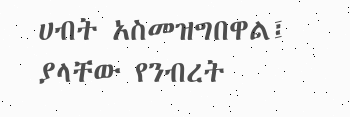ሀብት አስመዝግበዋል፤ ያላቸው የንብረት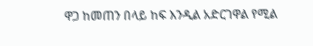ዋጋ ከመጠን በላይ ከፍ እንዲል አድርገዋል የሚል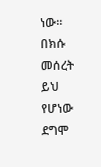ነው። በክሱ መሰረት ይህ የሆነው ደግሞ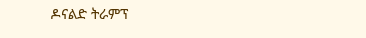ዶናልድ ትራምፕ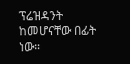ፕሬዝዳንት ከመሆናቸው በፊት ነው።